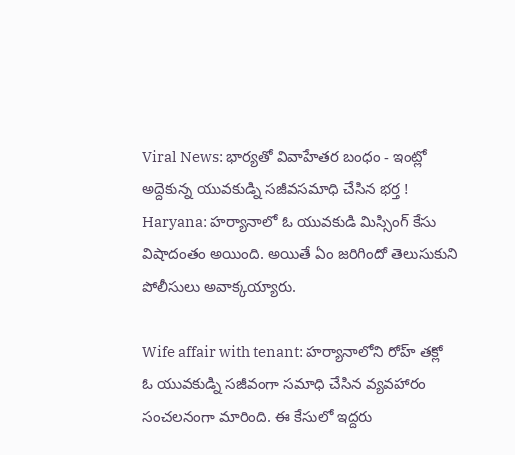Viral News: భార్యతో వివాహేతర బంధం - ఇంట్లో అద్దెకున్న యువకుడ్ని సజీవసమాధి చేసిన భర్త !
Haryana: హర్యానాలో ఓ యువకుడి మిస్సింగ్ కేసు విషాదంతం అయింది. అయితే ఏం జరిగిందో తెలుసుకుని పోలీసులు అవాక్కయ్యారు.

Wife affair with tenant: హర్యానాలోని రోహ్ తక్లో ఓ యువకుడ్ని సజీవంగా సమాధి చేసిన వ్యవహారం సంచలనంగా మారింది. ఈ కేసులో ఇద్దరు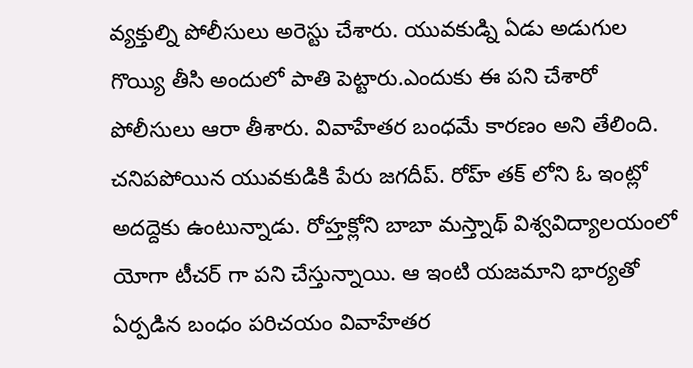వ్యక్తుల్ని పోలీసులు అరెస్టు చేశారు. యువకుడ్ని ఏడు అడుగుల గొయ్యి తీసి అందులో పాతి పెట్టారు.ఎందుకు ఈ పని చేశారో పోలీసులు ఆరా తీశారు. వివాహేతర బంధమే కారణం అని తేలింది.
చనిపపోయిన యువకుడికి పేరు జగదీప్. రోహ్ తక్ లోని ఓ ఇంట్లో అదద్దెకు ఉంటున్నాడు. రోహ్తక్లోని బాబా మస్త్నాథ్ విశ్వవిద్యాలయంలో యోగా టీచర్ గా పని చేస్తున్నాయి. ఆ ఇంటి యజమాని భార్యతో ఏర్పడిన బంధం పరిచయం వివాహేతర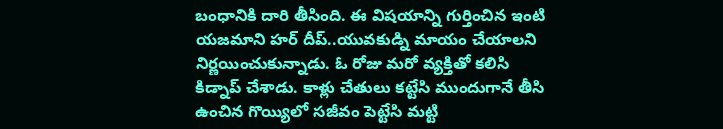బంధానికి దారి తీసింది. ఈ విషయాన్ని గుర్తించిన ఇంటి యజమాని హర్ దీప్..యువకుడ్ని మాయం చేయాలని నిర్ణయించుకున్నాడు. ఓ రోజు మరో వ్యక్తితో కలిసి కిడ్నాప్ చేశాడు. కాళ్లు చేతులు కట్టేసి ముందుగానే తీసి ఉంచిన గొయ్యిలో సజీవం పెట్టేసి మట్టి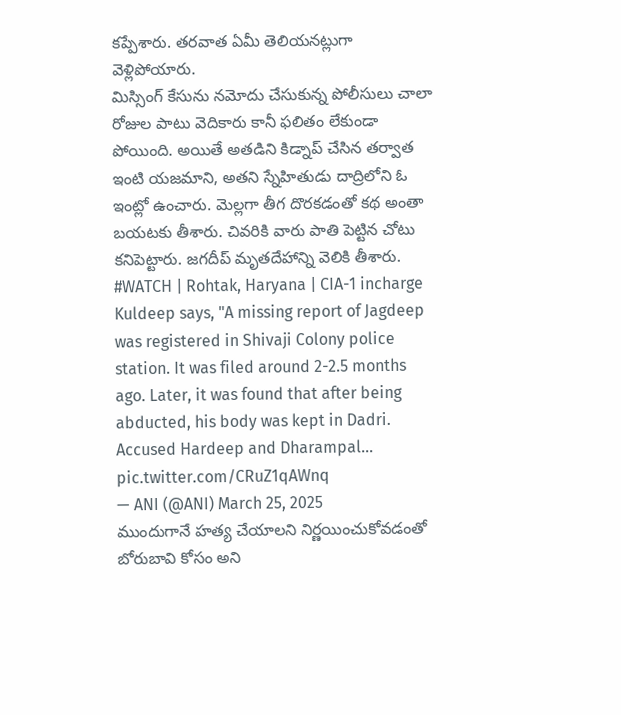కప్పేశారు. తరవాత ఏమీ తెలియనట్లుగా వెళ్లిపోయారు.
మిస్సింగ్ కేసును నమోదు చేసుకున్న పోలీసులు చాలా రోజుల పాటు వెదికారు కానీ ఫలితం లేకుండా పోయింది. అయితే అతడిని కిడ్నాప్ చేసిన తర్వాత ఇంటి యజమాని, అతని స్నేహితుడు దాద్రిలోని ఓ ఇంట్లో ఉంచారు. మెల్లగా తీగ దొరకడంతో కథ అంతా బయటకు తీశారు. చివరికి వారు పాతి పెట్టిన చోటు కనిపెట్టారు. జగదీప్ మృతదేహాన్ని వెలికి తీశారు.
#WATCH | Rohtak, Haryana | CIA-1 incharge Kuldeep says, "A missing report of Jagdeep was registered in Shivaji Colony police station. It was filed around 2-2.5 months ago. Later, it was found that after being abducted, his body was kept in Dadri. Accused Hardeep and Dharampal… pic.twitter.com/CRuZ1qAWnq
— ANI (@ANI) March 25, 2025
ముందుగానే హత్య చేయాలని నిర్ణయించుకోవడంతో బోరుబావి కోసం అని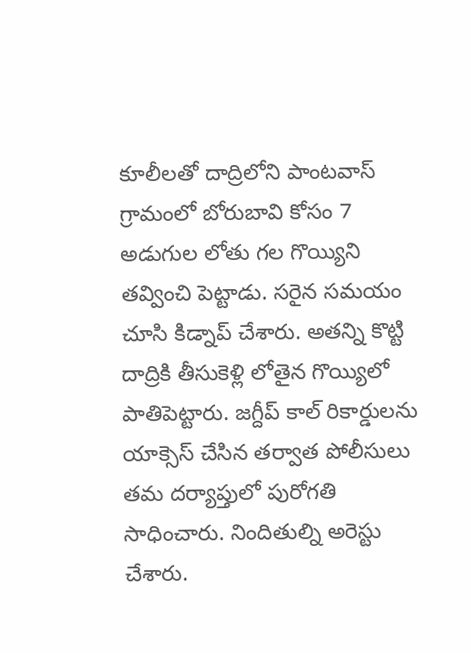కూలీలతో దాద్రిలోని పాంటవాస్ గ్రామంలో బోరుబావి కోసం 7 అడుగుల లోతు గల గొయ్యిని తవ్వించి పెట్టాడు. సరైన సమయం చూసి కిడ్నాప్ చేశారు. అతన్ని కొట్టి దాద్రికి తీసుకెళ్లి లోతైన గొయ్యిలో పాతిపెట్టారు. జగ్దీప్ కాల్ రికార్డులను యాక్సెస్ చేసిన తర్వాత పోలీసులు తమ దర్యాప్తులో పురోగతి సాధించారు. నిందితుల్ని అరెస్టు చేశారు.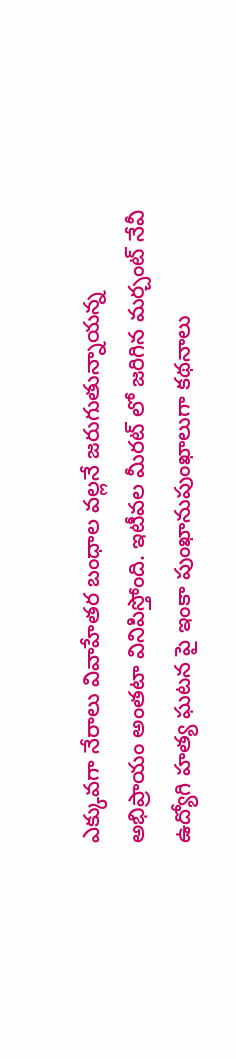ఎక్కువగా నేరాలు వివాహేతర బంధాల వల్లనే జరుగుతున్నాయన్న అభిప్రాయం అంతటా వినిపిస్తోంది. ఇటీవల మీరట్ లో జరిగిన మర్చంట్ నేవీ ఉద్యోగి హత్య ఘటన పై ఇంకా పుంఖానుపుంఖాలుగా కథనాలు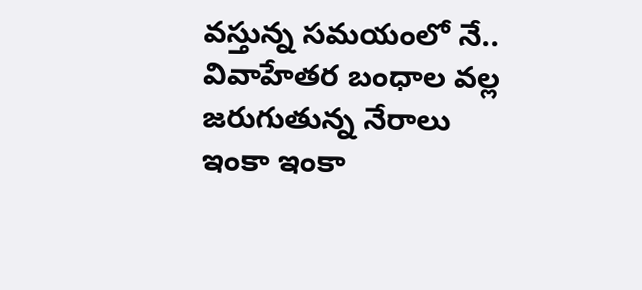వస్తున్న సమయంలో నే.. వివాహేతర బంధాల వల్ల జరుగుతున్న నేరాలు ఇంకా ఇంకా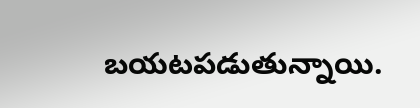బయటపడుతున్నాయి.